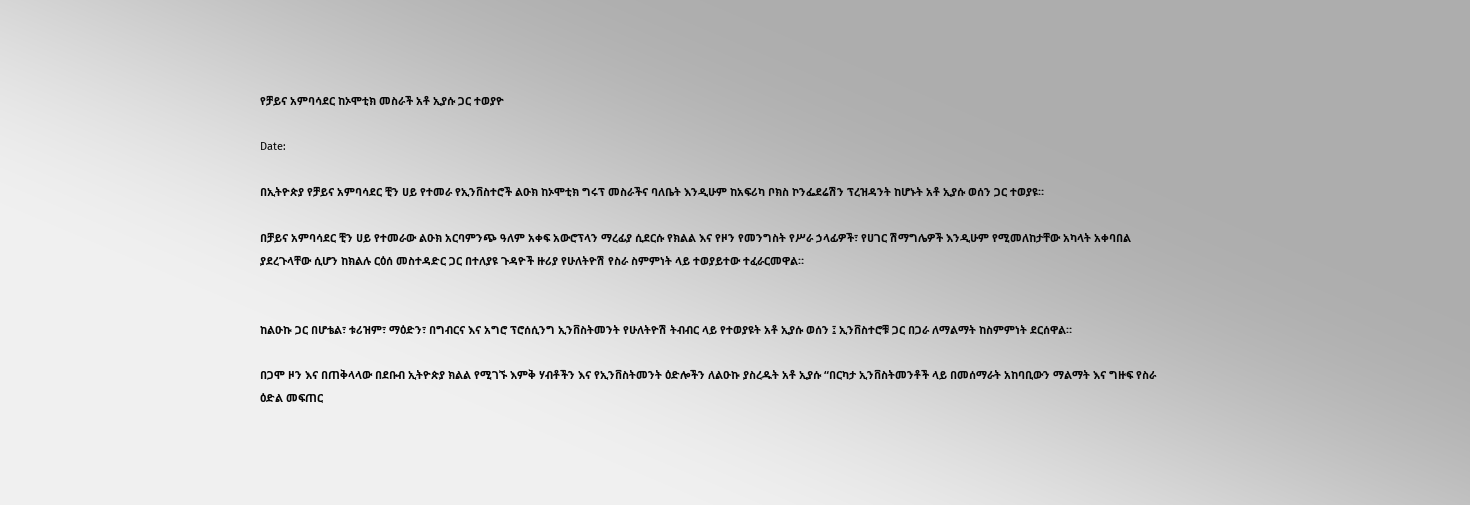የቻይና አምባሳደር ከኦሞቲክ መስራች አቶ ኢያሱ ጋር ተወያዮ

Date:

በኢትዮጵያ የቻይና አምባሳደር ቺን ሀይ የተመራ የኢንቨስተሮች ልዑክ ከኦሞቲክ ግሩፕ መስራችና ባለቤት እንዲሁም ከአፍሪካ ቦክስ ኮንፌደሬሽን ፕረዝዳንት ከሆኑት አቶ ኢያሱ ወሰን ጋር ተወያዩ።

በቻይና አምባሳደር ቺን ሀይ የተመራው ልዑክ አርባምንጭ ዓለም አቀፍ አውሮፕላን ማረፊያ ሲደርሱ የክልል እና የዞን የመንግስት የሥራ ኃላፊዎች፣ የሀገር ሽማግሌዎች እንዲሁም የሚመለከታቸው አካላት አቀባበል ያደረጉላቸው ሲሆን ከክልሉ ርዕሰ መስተዳድር ጋር በተለያዩ ጉዳዮች ዙሪያ የሁለትዮሽ የስራ ስምምነት ላይ ተወያይተው ተፈራርመዋል።


ከልዑኩ ጋር በሆቴል፣ ቱሪዝም፣ ማዕድን፣ በግብርና እና አግሮ ፕሮሰሲንግ ኢንቨስትመንት የሁለትዮሽ ትብብር ላይ የተወያዩት አቶ ኢያሱ ወሰን ፤ ኢንቨስተሮቹ ጋር በጋራ ለማልማት ከስምምነት ደርሰዋል።

በጋሞ ዞን እና በጠቅላላው በደቡብ ኢትዮጵያ ክልል የሚገኙ እምቅ ሃብቶችን እና የኢንቨስትመንት ዕድሎችን ለልዑኩ ያስረዱት አቶ ኢያሱ “በርካታ ኢንቨስትመንቶች ላይ በመሰማራት አከባቢውን ማልማት እና ግዙፍ የስራ ዕድል መፍጠር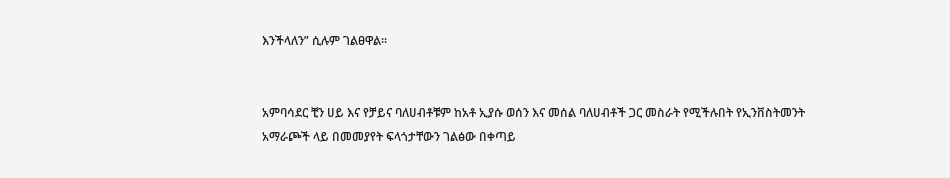እንችላለን” ሲሉም ገልፀዋል።


አምባሳደር ቺን ሀይ እና የቻይና ባለሀብቶቹም ከአቶ ኢያሱ ወሰን እና መሰል ባለሀብቶች ጋር መስራት የሚችሉበት የኢንቨስትመንት አማራጮች ላይ በመመያየት ፍላጎታቸውን ገልፅው በቀጣይ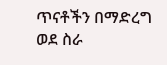ጥናቶችን በማድረግ ወደ ስራ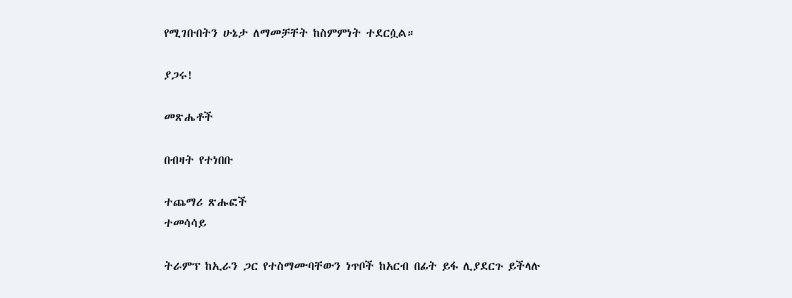የሚገቡበትን ሁኔታ ለማመቻቸት ከስምምነት ተደርሷል።

ያጋሩ!

መጽሔቶች

በብዛት የተነበቡ

ተጨማሪ ጽሑፎች
ተመሳሳይ

ትራምፕ ከኢራን ጋር የተስማሙባቸውን ነጥቦች ከአርብ በፊት ይፋ ሊያደርጉ ይችላሉ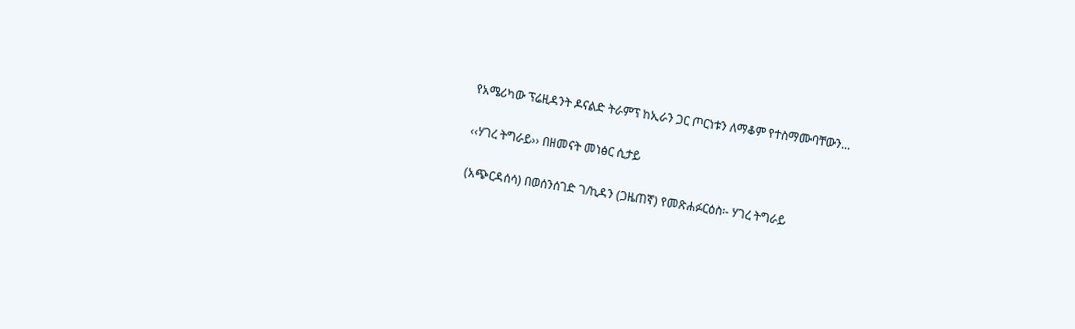የአሜሪካው ፕሬዚዳንት ዶናልድ ትራምፕ ከኢራን ጋር ጦርነቱን ለማቆም የተስማሙባቸውን...

‹‹ሃገረ ትግራይ›› በዘመናት መነፅር ሲታይ

(አጭርዳሰሳ) በወሰንሰገድ ገ/ኪዳን (ጋዜጠኛ) የመጽሐፉርዕስ፡- ሃገረ ትግራይ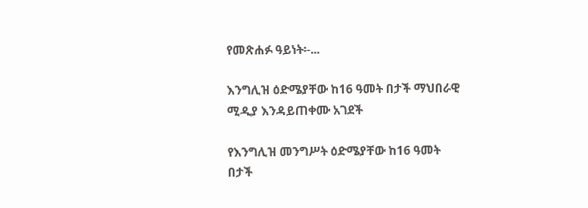የመጽሐፉ ዓይነት፡-...

እንግሊዝ ዕድሜያቸው ከ16 ዓመት በታች ማህበራዊ ሚዲያ እንዳይጠቀሙ አገደች

የእንግሊዝ መንግሥት ዕድሜያቸው ከ16 ዓመት በታች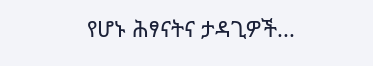የሆኑ ሕፃናትና ታዳጊዎች...